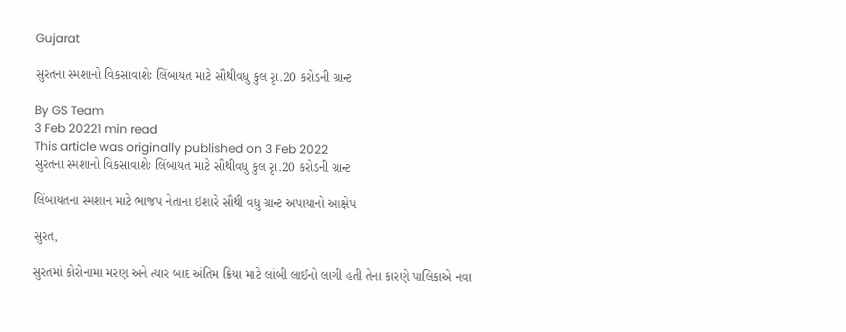Gujarat

સુરતના સ્મશાનો વિકસાવાશેઃ લિંબાયત માટે સૌથીવધુ કુલ રૃા.20 કરોડની ગ્રાન્ટ

By GS Team
3 Feb 20221 min read
This article was originally published on 3 Feb 2022
સુરતના સ્મશાનો વિકસાવાશેઃ લિંબાયત માટે સૌથીવધુ કુલ રૃા.20 કરોડની ગ્રાન્ટ

લિંબાયતના સ્મશાન માટે ભાજપ નેતાના ઇશારે સૌથી વધુ ગ્રાન્ટ અપાયાનો આક્ષેપ

સુરત,

સુરતમાં કોરોનામા મરણ અને ત્યાર બાદ અંતિમ ક્રિયા માટે લાંબી લાઈનો લાગી હતી તેના કારણે પાલિકાએ નવા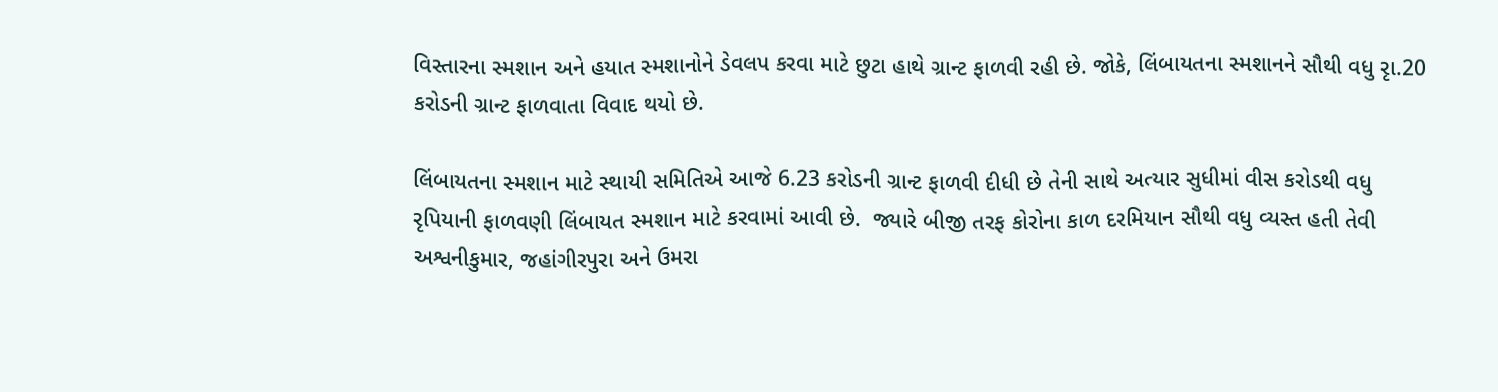વિસ્તારના સ્મશાન અને હયાત સ્મશાનોને ડેવલપ કરવા માટે છુટા હાથે ગ્રાન્ટ ફાળવી રહી છે. જોકે, લિંબાયતના સ્મશાનને સૌથી વધુ રૃા.20 કરોડની ગ્રાન્ટ ફાળવાતા વિવાદ થયો છે.

લિંબાયતના સ્મશાન માટે સ્થાયી સમિતિએ આજે 6.23 કરોડની ગ્રાન્ટ ફાળવી દીધી છે તેની સાથે અત્યાર સુધીમાં વીસ કરોડથી વધુ રૃપિયાની ફાળવણી લિંબાયત સ્મશાન માટે કરવામાં આવી છે.  જ્યારે બીજી તરફ કોરોના કાળ દરમિયાન સૌથી વધુ વ્યસ્ત હતી તેવી અશ્વનીકુમાર, જહાંગીરપુરા અને ઉમરા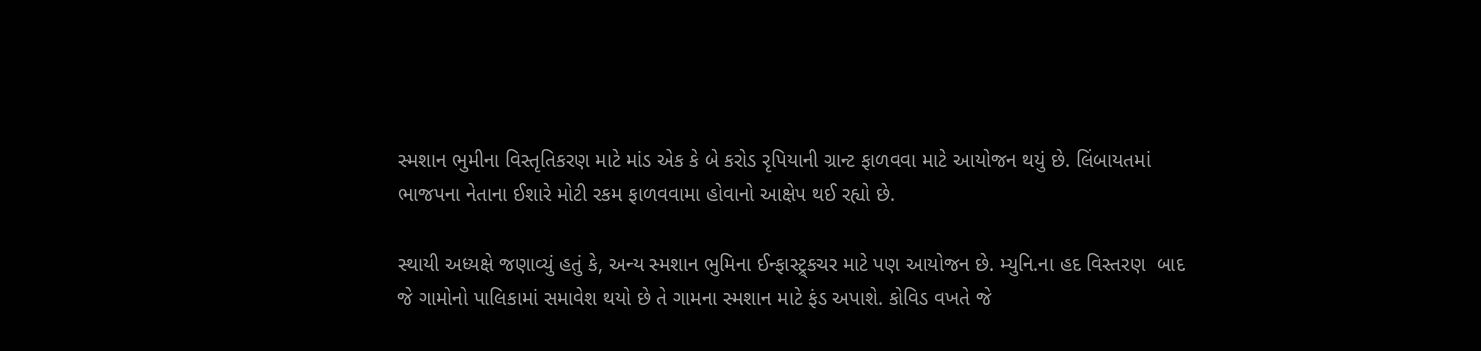સ્મશાન ભુમીના વિસ્તૃતિકરણ માટે માંડ એક કે બે કરોડ રૃપિયાની ગ્રાન્ટ ફાળવવા માટે આયોજન થયું છે. લિંબાયતમાં ભાજપના નેતાના ઈશારે મોટી રકમ ફાળવવામા હોવાનો આક્ષેપ થઈ રહ્યો છે.

સ્થાયી અધ્યક્ષે જણાવ્યું હતું કે, અન્ય સ્મશાન ભુમિના ઈન્ફાસ્ટ્ર્કચર માટે પણ આયોજન છે. મ્યુનિ.ના હદ વિસ્તરણ  બાદ જે ગામોનો પાલિકામાં સમાવેશ થયો છે તે ગામના સ્મશાન માટે ફંડ અપાશે. કોવિડ વખતે જે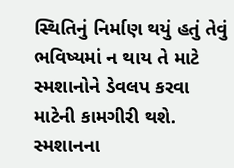સ્થિતિનું નિર્માણ થયું હતું તેવું ભવિષ્યમાં ન થાય તે માટે સ્મશાનોને ડેવલપ કરવા માટેની કામગીરી થશે. સ્મશાનના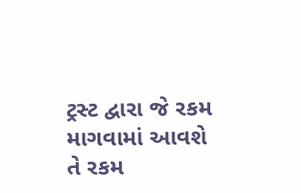ટ્રસ્ટ દ્વારા જે રકમ માગવામાં આવશે તે રકમ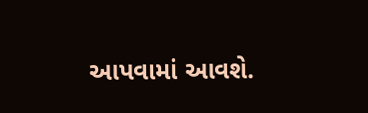આપવામાં આવશે.